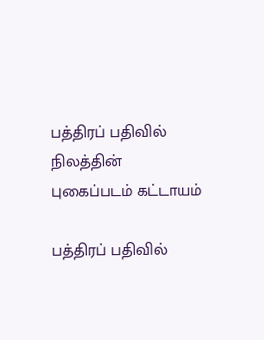பத்திரப் பதிவில் நிலத்தின் புகைப்படம் கட்டாயம்

பத்திரப் பதிவில்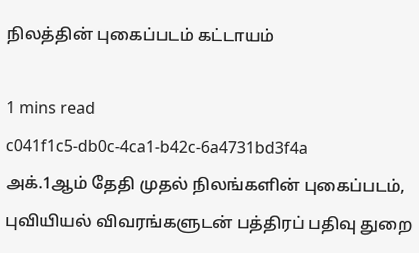நிலத்தின் புகைப்படம் கட்டாயம்

1 mins read
c041f1c5-db0c-4ca1-b42c-6a4731bd3f4a
அக்.1ஆம் தேதி முதல் நிலங்களின் புகைப்படம், புவியியல் விவரங்களுடன் பத்திரப் பதிவு துறை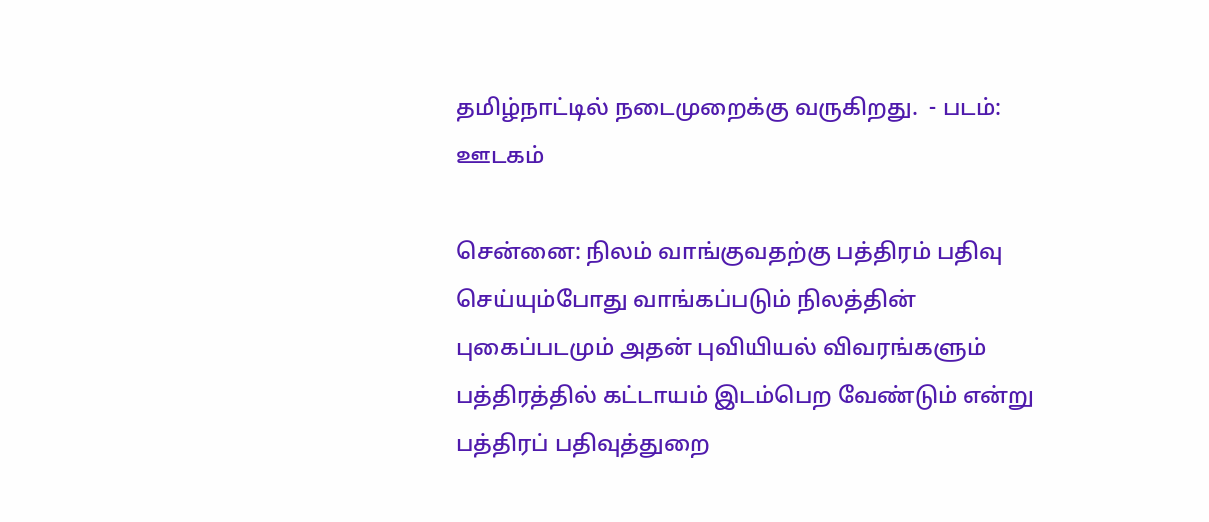தமிழ்நாட்டில் நடைமுறைக்கு வருகிறது.  - படம்: ஊடகம்

சென்னை: நிலம் வாங்குவதற்கு பத்திரம் பதிவு செய்யும்போது வாங்கப்படும் நிலத்தின் புகைப்படமும் அதன் புவியியல் விவரங்களும் பத்திரத்தில் கட்டாயம் இடம்பெற வேண்டும் என்று பத்திரப் பதிவுத்துறை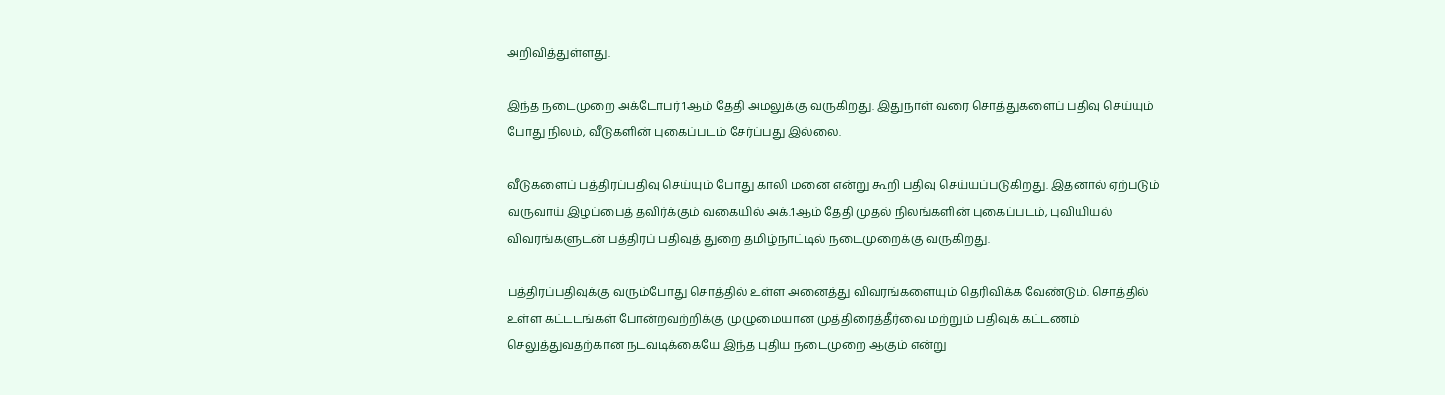அறிவித்துள்ளது.

இந்த நடைமுறை அக்டோபர் 1ஆம் தேதி அமலுக்கு வருகிறது. இதுநாள் வரை சொத்துகளைப் பதிவு செய்யும் போது நிலம், வீடுகளின் புகைப்படம் சேர்ப்பது இல்லை.

வீடுகளைப் பத்திரப்பதிவு செய்யும் போது காலி மனை என்று கூறி பதிவு செய்யப்படுகிறது. இதனால் ஏற்படும் வருவாய் இழப்பைத் தவிர்க்கும் வகையில் அக்.1ஆம் தேதி முதல் நிலங்களின் புகைப்படம், புவியியல் விவரங்களுடன் பத்திரப் பதிவுத் துறை தமிழ்நாட்டில் நடைமுறைக்கு வருகிறது.

பத்திரப்பதிவுக்கு வரும்போது சொத்தில் உள்ள அனைத்து விவரங்களையும் தெரிவிக்க வேண்டும். சொத்தில் உள்ள கட்டடங்கள் போன்றவற்றிக்கு முழுமையான முத்திரைத்தீர்வை மற்றும் பதிவுக் கட்டணம் செலுத்துவதற்கான நடவடிக்கையே இந்த புதிய நடைமுறை ஆகும் என்று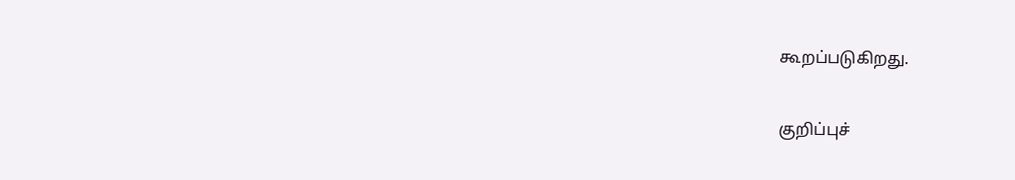கூறப்படுகிறது.

குறிப்புச்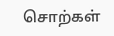சொற்கள்